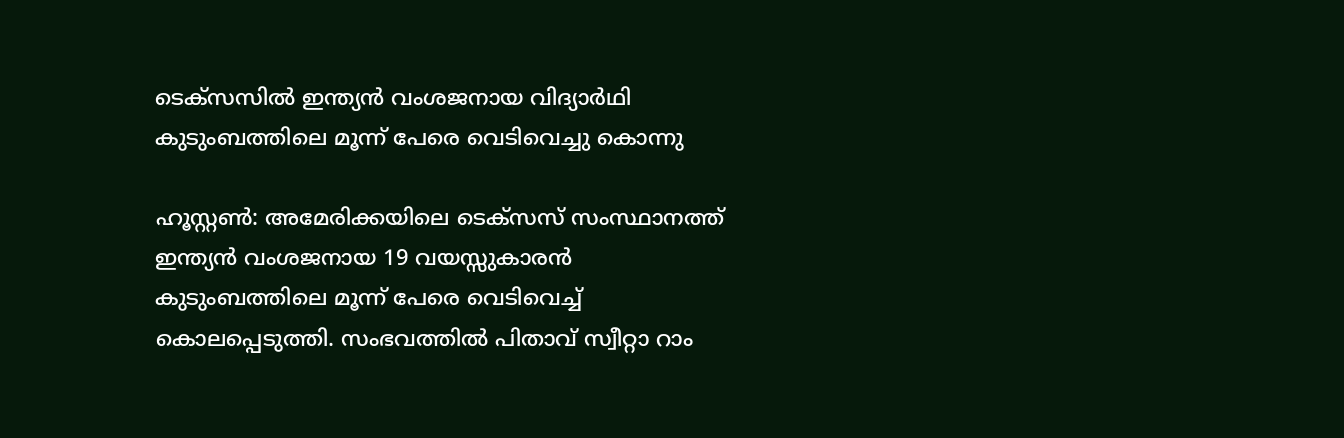ടെക്സസിൽ ഇന്ത്യൻ വംശജനായ വിദ്യാർഥി കുടുംബത്തിലെ മൂന്ന് പേരെ വെടിവെച്ചു കൊന്നു

ഹൂസ്റ്റൺ: അമേരിക്കയിലെ ടെക്സസ് സംസ്ഥാനത്ത് ഇന്ത്യൻ വംശജനായ 19 വയസ്സുകാരൻ കുടുംബത്തിലെ മൂന്ന് പേരെ വെടിവെച്ച് കൊലപ്പെടുത്തി. സംഭവത്തിൽ പിതാവ് സ്വീറ്റാ റാം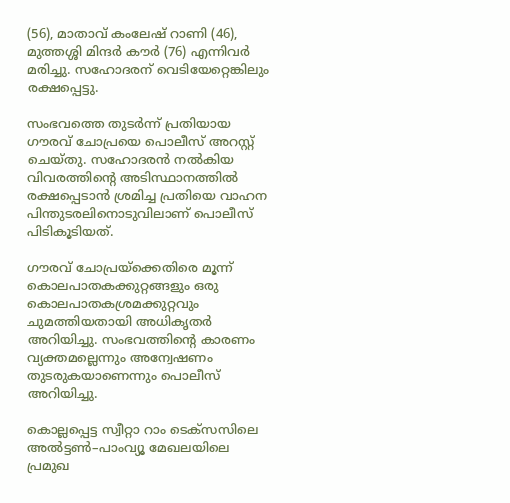(56), മാതാവ് കംലേഷ് റാണി (46), മുത്തശ്ശി മിന്ദർ കൗർ (76) എന്നിവർ മരിച്ചു. സഹോദരന് വെടിയേറ്റെങ്കിലും രക്ഷപ്പെട്ടു.

സംഭവത്തെ തുടർന്ന് പ്രതിയായ ഗൗരവ് ചോപ്രയെ പൊലീസ് അറസ്റ്റ് ചെയ്തു. സഹോദരൻ നൽകിയ വിവരത്തിന്റെ അടിസ്ഥാനത്തിൽ രക്ഷപ്പെടാൻ ശ്രമിച്ച പ്രതിയെ വാഹന പിന്തുടരലിനൊടുവിലാണ് പൊലീസ് പിടികൂടിയത്.

ഗൗരവ് ചോപ്രയ്‌ക്കെതിരെ മൂന്ന് കൊലപാതകക്കുറ്റങ്ങളും ഒരു കൊലപാതകശ്രമക്കുറ്റവും ചുമത്തിയതായി അധികൃതർ അറിയിച്ചു. സംഭവത്തിന്റെ കാരണം വ്യക്തമല്ലെന്നും അന്വേഷണം തുടരുകയാണെന്നും പൊലീസ് അറിയിച്ചു.

കൊല്ലപ്പെട്ട സ്വീറ്റാ റാം ടെക്സസിലെ അൽട്ടൺ–പാംവ്യൂ മേഖലയിലെ പ്രമുഖ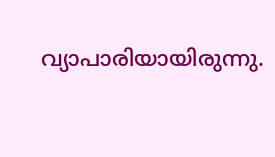വ്യാപാരിയായിരുന്നു.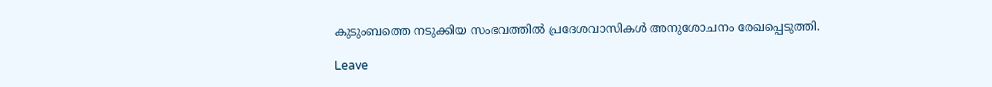കുടുംബത്തെ നടുക്കിയ സംഭവത്തിൽ പ്രദേശവാസികൾ അനുശോചനം രേഖപ്പെടുത്തി.

Leave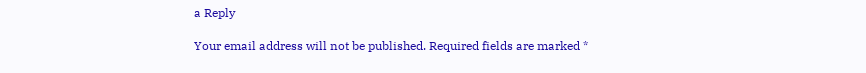a Reply

Your email address will not be published. Required fields are marked *